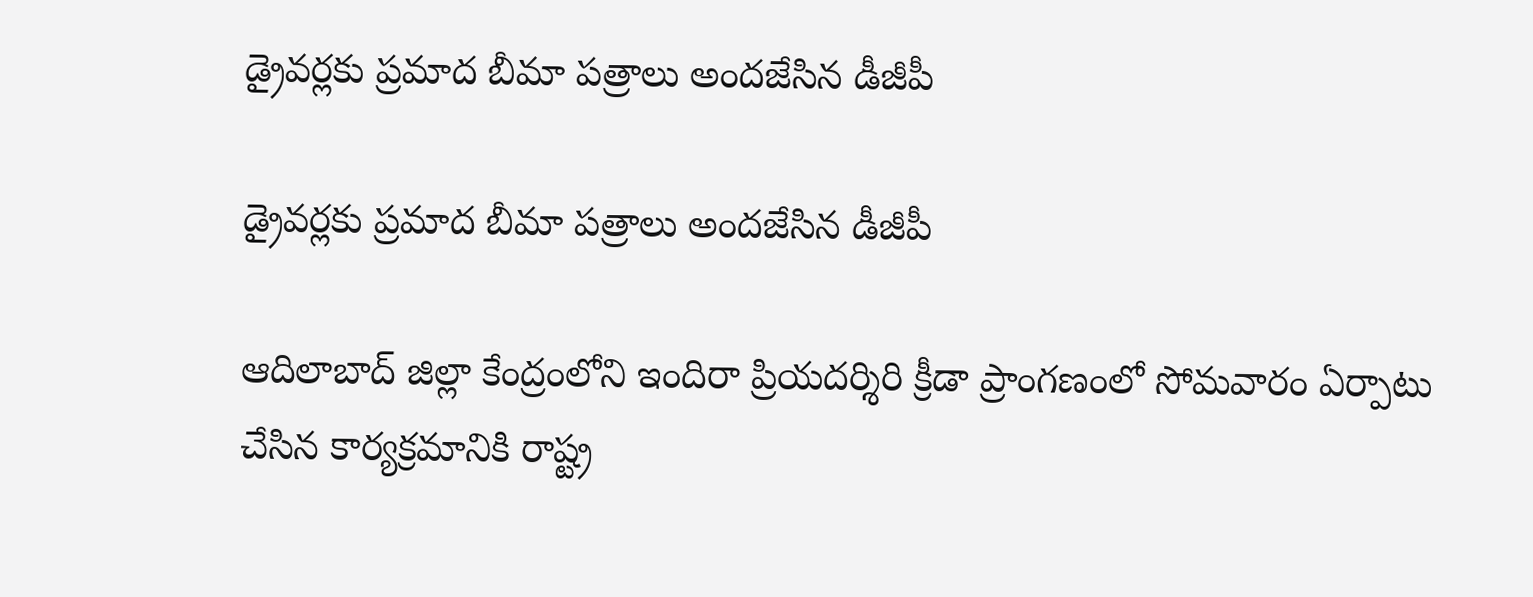డ్రైవర్లకు ప్రమాద బీమా పత్రాలు అందజేసిన డీజీపీ

డ్రైవర్లకు ప్రమాద బీమా పత్రాలు అందజేసిన డీజీపీ

ఆదిలాబాద్ జిల్లా కేంద్రంలోని ఇందిరా ప్రియదర్శిరి క్రీడా ప్రాంగణంలో సోమవారం ఏర్పాటు చేసిన కార్యక్రమానికి రాష్ట్ర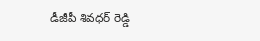డీజీపీ శివధర్ రెడ్డి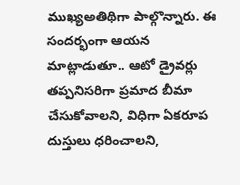ముఖ్యఅతిథిగా పాల్గొన్నారు. ఈ సందర్భంగా ఆయన మాట్లాడుతూ.. ఆటో డ్రైవర్లు తప్పనిసరిగా ప్రమాద బీమా చేసుకోవాలని, విధిగా ఏకరూప దుస్తులు ధరించాలని,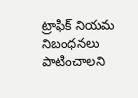ట్రాఫిక్ నియమ నిబంధనలు పాటించాలని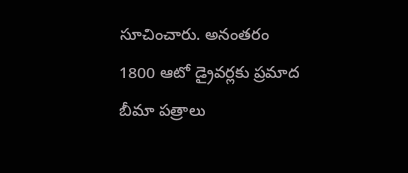సూచించారు. అనంతరం 1800 ఆటో డ్రైవర్లకు ప్రమాద బీమా పత్రాలు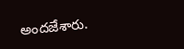అందజేశారు.